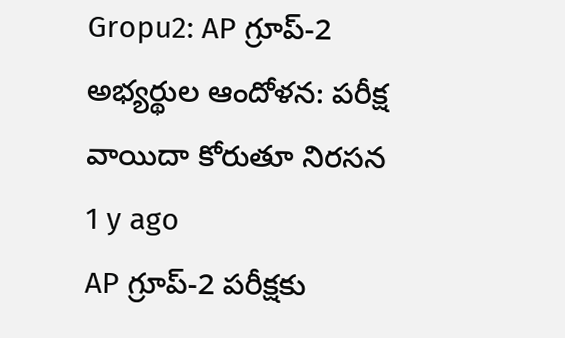Gropu2: AP గ్రూప్-2 అభ్యర్థుల ఆందోళన: పరీక్ష వాయిదా కోరుతూ నిరసన 1 y ago
AP గ్రూప్-2 పరీక్షకు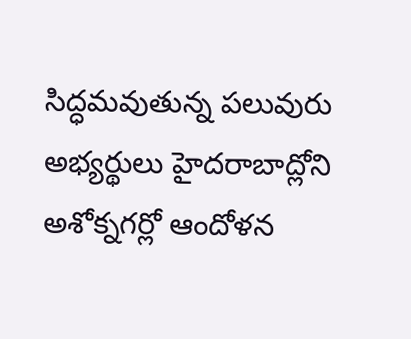సిద్ధమవుతున్న పలువురు అభ్యర్థులు హైదరాబాద్లోని అశోక్నగర్లో ఆందోళన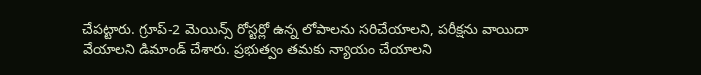చేపట్టారు. గ్రూప్-2 మెయిన్స్ రోస్టర్లో ఉన్న లోపాలను సరిచేయాలని, పరీక్షను వాయిదా వేయాలని డిమాండ్ చేశారు. ప్రభుత్వం తమకు న్యాయం చేయాలని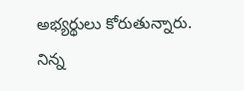అభ్యర్థులు కోరుతున్నారు. నిన్న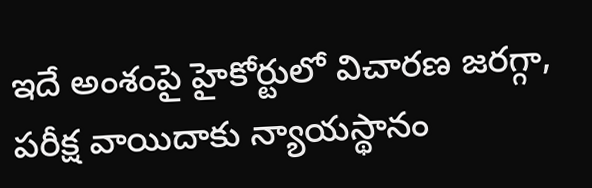ఇదే అంశంపై హైకోర్టులో విచారణ జరగ్గా, పరీక్ష వాయిదాకు న్యాయస్థానం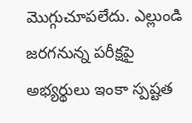మొగ్గుచూపలేదు. ఎల్లుండి జరగనున్న పరీక్షపై అభ్యర్థులు ఇంకా స్పష్టత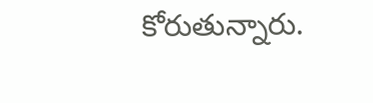కోరుతున్నారు.